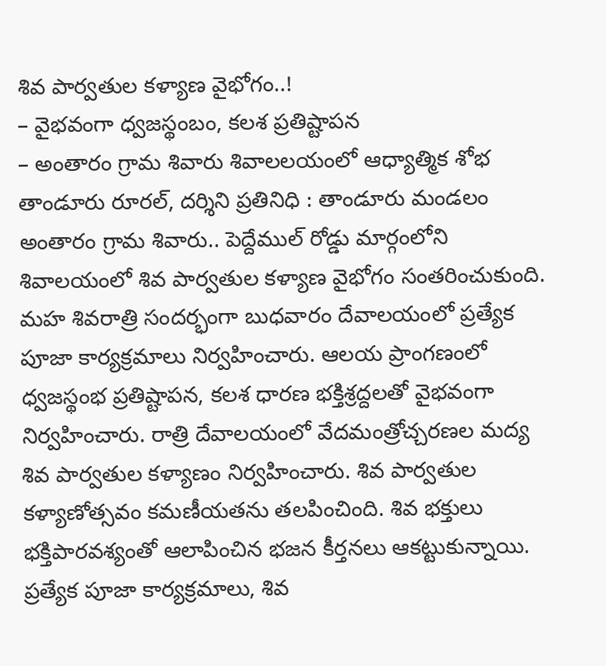శివ పార్వతుల కళ్యాణ వైభోగం..!
– వైభవంగా ధ్వజస్థంబం, కలశ ప్రతిష్టాపన
– అంతారం గ్రామ శివారు శివాలలయంలో ఆధ్యాత్మిక శోభ
తాండూరు రూరల్, దర్శిని ప్రతినిధి : తాండూరు మండలం అంతారం గ్రామ శివారు.. పెద్దేముల్ రోడ్డు మార్గంలోని శివాలయంలో శివ పార్వతుల కళ్యాణ వైభోగం సంతరించుకుంది. మహ శివరాత్రి సందర్భంగా బుధవారం దేవాలయంలో ప్రత్యేక పూజా కార్యక్రమాలు నిర్వహించారు. ఆలయ ప్రాంగణంలో ధ్వజస్థంభ ప్రతిష్టాపన, కలశ ధారణ భక్తిశ్రద్దలతో వైభవంగా నిర్వహించారు. రాత్రి దేవాలయంలో వేదమంత్రోచ్చరణల మద్య శివ పార్వతుల కళ్యాణం నిర్వహించారు. శివ పార్వతుల కళ్యాణోత్సవం కమణీయతను తలపించింది. శివ భక్తులు భక్తిపారవశ్యంతో ఆలాపించిన భజన కీర్తనలు ఆకట్టుకున్నాయి. ప్రత్యేక పూజా కార్యక్రమాలు, శివ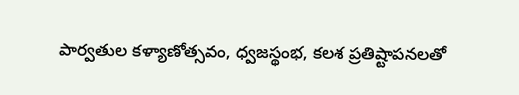పార్వతుల కళ్యాణోత్సవం, ధ్వజస్థంభ, కలశ ప్రతిష్టాపనలతో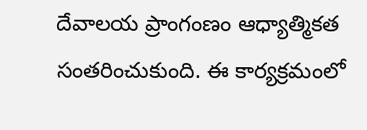దేవాలయ ప్రాంగంణం ఆధ్యాత్మికత సంతరించుకుంది. ఈ కార్యక్రమంలో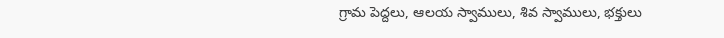గ్రామ పెద్దలు, ఆలయ స్వాములు, శివ స్వాములు, భక్తులు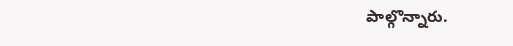పాల్గొన్నారు.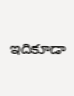ఇదికూడా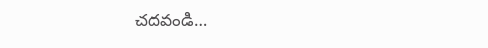చదవండి…